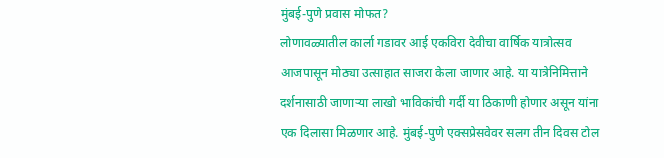मुंबई-पुणे प्रवास मोफत?
लोणावळ्यातील कार्ला गडावर आई एकविरा देवीचा वार्षिक यात्रोत्सव आजपासून मोठ्या उत्साहात साजरा केला जाणार आहे. या यात्रेनिमित्ताने दर्शनासाठी जाणाऱ्या लाखो भाविकांची गर्दी या ठिकाणी होणार असून यांना एक दिलासा मिळणार आहे. मुंबई-पुणे एक्सप्रेसवेवर सलग तीन दिवस टोल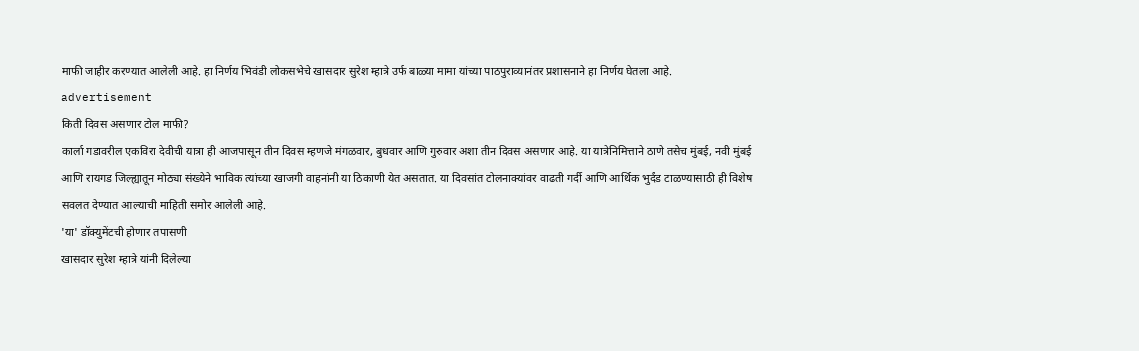माफी जाहीर करण्यात आलेली आहे. हा निर्णय भिवंडी लोकसभेचे खासदार सुरेश म्हात्रे उर्फ बाळ्या मामा यांच्या पाठपुराव्यानंतर प्रशासनाने हा निर्णय घेतला आहे.
advertisement
किती दिवस असणार टोल माफी?
कार्ला गडावरील एकविरा देवीची यात्रा ही आजपासून तीन दिवस म्हणजे मंगळवार, बुधवार आणि गुरुवार अशा तीन दिवस असणार आहे. या यात्रेनिमित्ताने ठाणे तसेच मुंबई, नवी मुंबई आणि रायगड जिल्ह्यातून मोठ्या संख्येने भाविक त्यांच्या खाजगी वाहनांनी या ठिकाणी येत असतात. या दिवसांत टोलनाक्यांवर वाढती गर्दी आणि आर्थिक भुर्दंड टाळण्यासाठी ही विशेष सवलत देण्यात आल्याची माहिती समोर आलेली आहे.
'या' डॉक्युमेंटची होणार तपासणी
खासदार सुरेश म्हात्रे यांनी दिलेल्या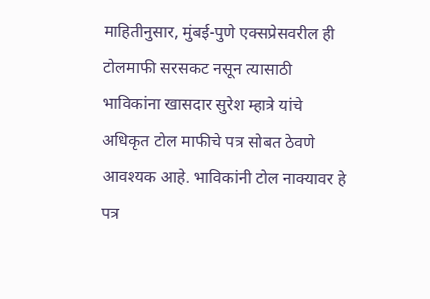माहितीनुसार, मुंबई-पुणे एक्सप्रेसवरील ही टोलमाफी सरसकट नसून त्यासाठी भाविकांना खासदार सुरेश म्हात्रे यांचे अधिकृत टोल माफीचे पत्र सोबत ठेवणे आवश्यक आहे. भाविकांनी टोल नाक्यावर हे पत्र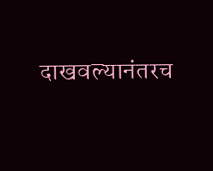दाखवल्यानंतरच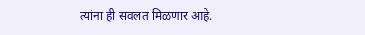त्यांना ही सवलत मिळणार आहे.